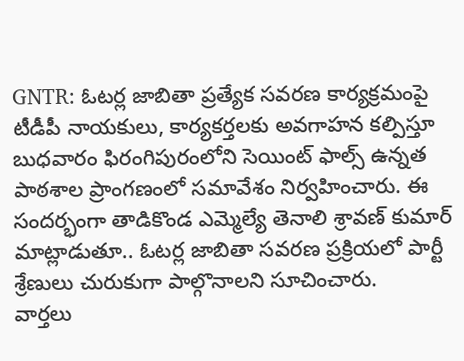GNTR: ఓటర్ల జాబితా ప్రత్యేక సవరణ కార్యక్రమంపై టీడీపీ నాయకులు, కార్యకర్తలకు అవగాహన కల్పిస్తూ బుధవారం ఫిరంగిపురంలోని సెయింట్ ఫాల్స్ ఉన్నత పాఠశాల ప్రాంగణంలో సమావేశం నిర్వహించారు. ఈ సందర్భంగా తాడికొండ ఎమ్మెల్యే తెనాలి శ్రావణ్ కుమార్ మాట్లాడుతూ.. ఓటర్ల జాబితా సవరణ ప్రక్రియలో పార్టీ శ్రేణులు చురుకుగా పాల్గొనాలని సూచించారు.
వార్తలు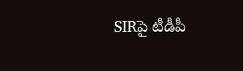SIRపై టీడీపీ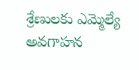శ్రేణులకు ఎమ్మెల్యే అవగాహన